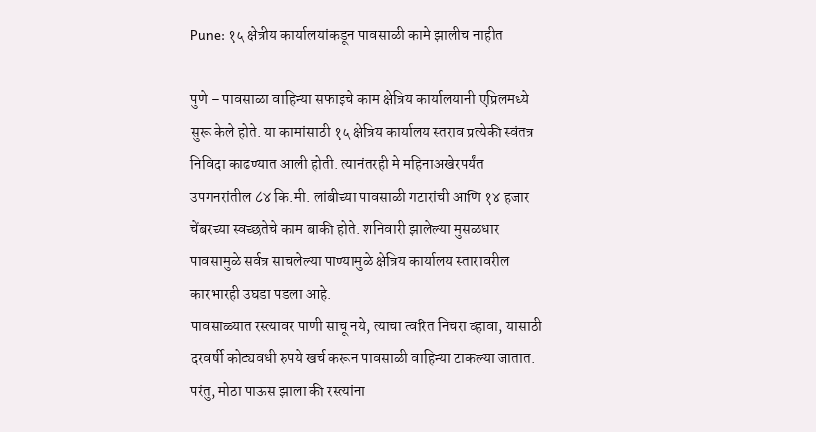Pune: १५ क्षेत्रीय कार्यालयांकडून पावसाळी कामे झालीच नाहीत

पुणे – पावसाळा वाहिन्या सफाइचे काम क्षेत्रिय कार्यालयानी एप्रिलमध्ये सुरू केले होते. या कामांसाठी १५ क्षेत्रिय कार्यालय स्तराव प्रत्येकी स्वंतत्र निविदा काढण्यात आली होती. त्यानंतरही मे महिनाअखेरपर्यंत उपगनरांतील ८४ कि.मी. लांबीच्या पावसाळी गटारांची आणि १४ हजार चेंबरच्या स्वच्छतेचे काम बाकी होते. शनिवारी झालेल्या मुसळधार पावसामुळे सर्वत्र साचलेल्या पाण्यामुळे क्षेत्रिय कार्यालय स्तारावरील कारभारही उघडा पडला आहे.
पावसाळ्यात रस्त्यावर पाणी साचू नये, त्याचा त्वरित निचरा व्हावा, यासाठी दरवर्षी कोट्यवधी रुपये खर्च करून पावसाळी वाहिन्या टाकल्या जातात. परंतु, मोठा पाऊस झाला की रस्त्यांना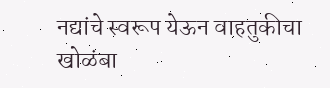नद्यांचे स्वरूप येऊन वाहतुकीचा खोळंबा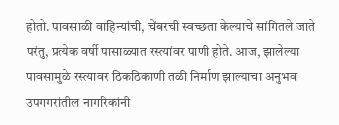होतो. पावसाळी वाहिन्यांची, चेंबरची स्वच्छता केल्याचे सांगितले जाते परंतु, प्रत्येक वर्षी पासाळ्यात रस्त्यांवर पाणी होते. आज, झालेल्या पावसामुळे रस्त्यावर ठिकठिकाणी तळी निर्माण झाल्याचा अनुभव उपगगरांतील नागरिकांनी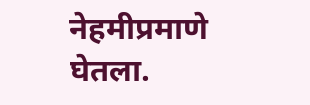नेहमीप्रमाणे घेतला.